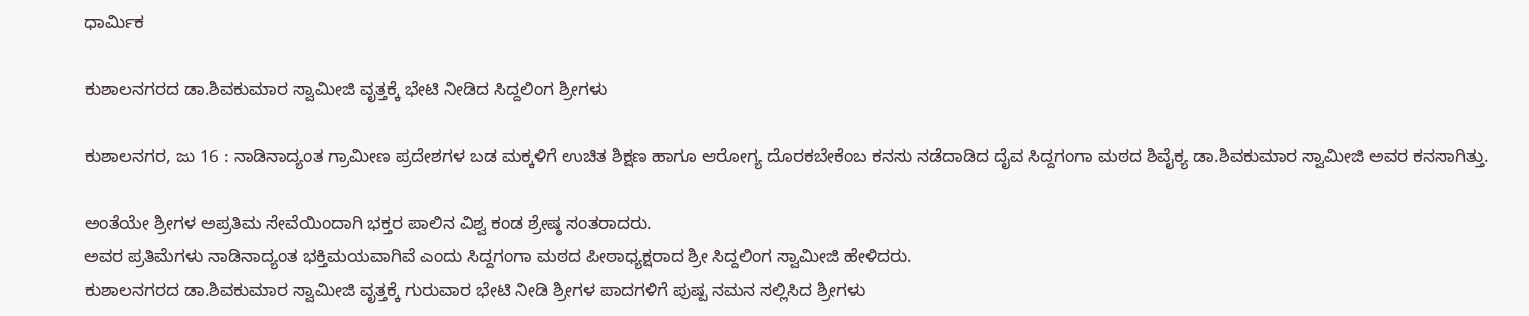ಧಾರ್ಮಿಕ

ಕುಶಾಲನಗರದ ಡಾ.ಶಿವಕುಮಾರ ಸ್ವಾಮೀಜಿ ವೃತ್ತಕ್ಕೆ ಭೇಟಿ ನೀಡಿದ ಸಿದ್ದಲಿಂಗ ಶ್ರೀಗಳು

ಕುಶಾಲನಗರ, ಜು 16 : ನಾಡಿನಾದ್ಯಂತ ಗ್ರಾಮೀಣ ಪ್ರದೇಶಗಳ ಬಡ ಮಕ್ಕಳಿಗೆ ಉಚಿತ ಶಿಕ್ಷಣ ಹಾಗೂ ಆರೋಗ್ಯ ದೊರಕಬೇಕೆಂಬ ಕನಸು ನಡೆದಾಡಿದ ದೈವ ಸಿದ್ದಗಂಗಾ ಮಠದ ಶಿವೈಕ್ಯ ಡಾ.ಶಿವಕುಮಾರ ಸ್ವಾಮೀಜಿ ಅವರ ಕನಸಾಗಿತ್ತು.

ಅಂತೆಯೇ ಶ್ರೀಗಳ ಅಪ್ರತಿಮ ಸೇವೆಯಿಂದಾಗಿ ಭಕ್ತರ ಪಾಲಿನ ವಿಶ್ವ ಕಂಡ ಶ್ರೇಷ್ಠ ಸಂತರಾದರು.
ಅವರ ಪ್ರತಿಮೆಗಳು ನಾಡಿನಾದ್ಯಂತ ಭಕ್ತಿಮಯವಾಗಿವೆ ಎಂದು ಸಿದ್ದಗಂಗಾ ಮಠದ ಪೀಠಾಧ್ಯಕ್ಷರಾದ ಶ್ರೀ ಸಿದ್ದಲಿಂಗ ಸ್ವಾಮೀಜಿ ಹೇಳಿದರು.
ಕುಶಾಲನಗರದ ಡಾ.ಶಿವಕುಮಾರ ಸ್ವಾಮೀಜಿ ವೃತ್ತಕ್ಕೆ ಗುರುವಾರ ಭೇಟಿ ನೀಡಿ ಶ್ರೀಗಳ ಪಾದಗಳಿಗೆ ಪುಷ್ಪ ನಮನ ಸಲ್ಲಿಸಿದ ಶ್ರೀಗಳು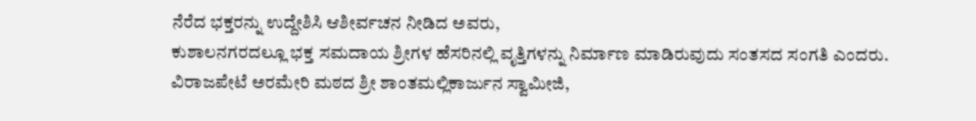ನೆರೆದ ಭಕ್ತರನ್ನು ಉದ್ದೇಶಿಸಿ ಆಶೀರ್ವಚನ ನೀಡಿದ ಅವರು,
ಕುಶಾಲನಗರದಲ್ಲೂ ಭಕ್ತ ಸಮದಾಯ ಶ್ರೀಗಳ ಹೆಸರಿನಲ್ಲಿ ವೃತ್ತಿಗಳನ್ನು ನಿರ್ಮಾಣ ಮಾಡಿರುವುದು ಸಂತಸದ ಸಂಗತಿ ಎಂದರು.
ವಿರಾಜಪೇಟೆ ಅರಮೇರಿ ಮಠದ ಶ್ರೀ ಶಾಂತಮಲ್ಲಿಕಾರ್ಜುನ ಸ್ವಾಮೀಜಿ,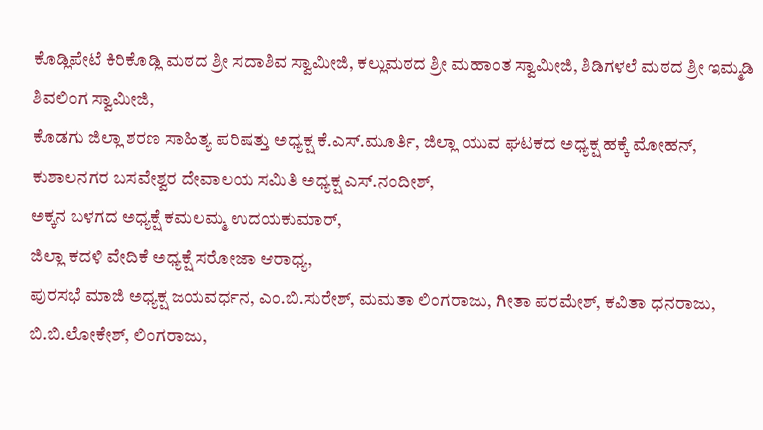ಕೊಡ್ಲಿಪೇಟೆ ಕಿರಿಕೊಡ್ಲಿ ಮಠದ ಶ್ರೀ ಸದಾಶಿವ ಸ್ವಾಮೀಜಿ, ಕಲ್ಲುಮಠದ ಶ್ರೀ ಮಹಾಂತ ಸ್ವಾಮೀಜಿ, ಶಿಡಿಗಳಲೆ ಮಠದ ಶ್ರೀ ಇಮ್ಮಡಿ ಶಿವಲಿಂಗ ಸ್ವಾಮೀಜಿ,
ಕೊಡಗು ಜಿಲ್ಲಾ ಶರಣ ಸಾಹಿತ್ಯ ಪರಿಷತ್ತು ಅಧ್ಯಕ್ಷ ಕೆ.ಎಸ್.ಮೂರ್ತಿ, ಜಿಲ್ಲಾ ಯುವ ಘಟಕದ ಅಧ್ಯಕ್ಷ ಹಕ್ಕೆ ಮೋಹನ್,
ಕುಶಾಲನಗರ ಬಸವೇಶ್ವರ ದೇವಾಲಯ ಸಮಿತಿ ಅಧ್ಯಕ್ಷ ಎಸ್.ನಂದೀಶ್,
ಅಕ್ಕನ ಬಳಗದ ಅಧ್ಯಕ್ಷೆ ಕಮಲಮ್ಮ ಉದಯಕುಮಾರ್,
ಜಿಲ್ಲಾ ಕದಳಿ ವೇದಿಕೆ ಅಧ್ಯಕ್ಷೆ ಸರೋಜಾ ಆರಾಧ್ಯ,
ಪುರಸಭೆ ಮಾಜಿ ಅಧ್ಯಕ್ಷ ಜಯವರ್ಧನ, ಎಂ.ಬಿ.ಸುರೇಶ್, ಮಮತಾ ಲಿಂಗರಾಜು, ಗೀತಾ ಪರಮೇಶ್, ಕವಿತಾ ಧನರಾಜು, ಬಿ.ಬಿ.ಲೋಕೇಶ್, ಲಿಂಗರಾಜು,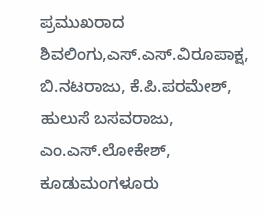ಪ್ರಮುಖರಾದ ಶಿವಲಿಂಗು,ಎಸ್.ಎಸ್.ವಿರೂಪಾಕ್ಷ, ಬಿ.ನಟರಾಜು, ಕೆ.ಪಿ.ಪರಮೇಶ್, ಹುಲುಸೆ ಬಸವರಾಜು, ಎಂ.ಎಸ್.ಲೋಕೇಶ್, ಕೂಡುಮಂಗಳೂರು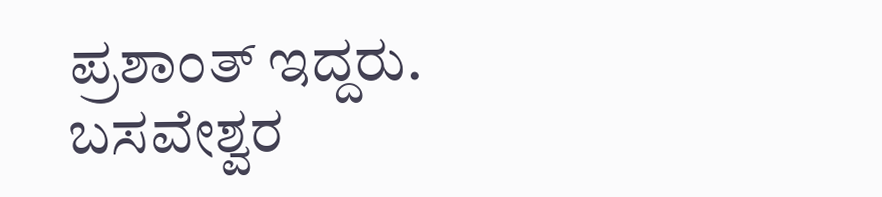ಪ್ರಶಾಂತ್ ಇದ್ದರು.
ಬಸವೇಶ್ವರ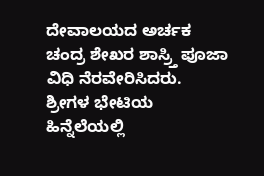ದೇವಾಲಯದ ಅರ್ಚಕ ಚಂದ್ರ ಶೇಖರ ಶಾಸ್ರ್ತಿ ಪೂಜಾ ವಿಧಿ ನೆರವೇರಿಸಿದರು.
ಶ್ರೀಗಳ ಭೇಟಿಯ ಹಿನ್ನೆಲೆಯಲ್ಲಿ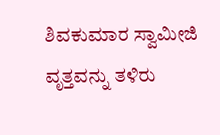ಶಿವಕುಮಾರ ಸ್ವಾಮೀಜಿ ವೃತ್ತವನ್ನು ತಳಿರು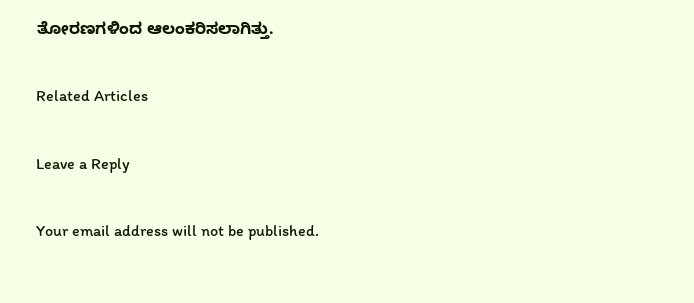ತೋರಣಗಳಿಂದ ಆಲಂಕರಿಸಲಾಗಿತ್ತು.

Related Articles

Leave a Reply

Your email address will not be published.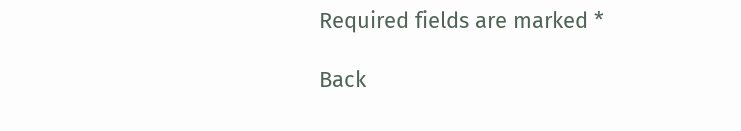Required fields are marked *

Back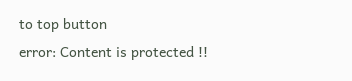to top button
error: Content is protected !!